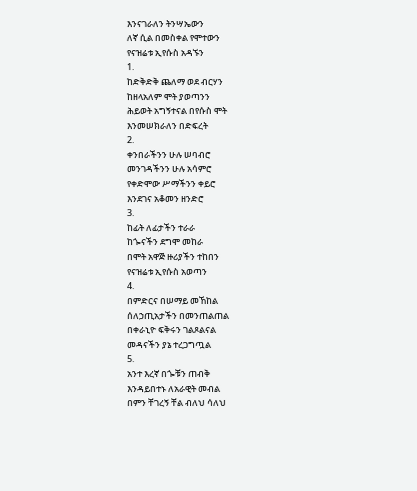እንናገራለን ትንሣኤውን
ለኛ ሲል በመስቀል የሞተውን
የናዝሬቱ ኢየሱስ አዳኙን
1.
ከድቅድቅ ጨለማ ወደ ብርሃን
ከዘላአለም ሞት ያወጣንን
ሕይወት አግኝተናል በየሱስ ሞት
እንመሠክራለን በድፍረት
2.
ቀንበራችንን ሁሉ ሠባብሮ
መንገዳችንን ሁሉ አሳምሮ
የቀድሞው ሥማችንን ቀይሮ
እንደገና አቆመን ዘንድሮ
3.
ከፊት ለፊታችን ተራራ
ከጐናችን ደግሞ መከራ
በሞት አዋጅ ዙሪያችን ተከበን
የናዝሬቱ ኢየሱስ አወጣን
4.
በምድርና በሠማይ መኸከል
ሰለኃጢአታችን በመንጠልጠል
በቀራኒዮ ፍቅሩን ገልጾልናል
መዳናችን ያኔ ተረጋግጧል
5.
አንተ እረኛ በጐቹን ጠብቅ
እንዳይበተኑ ለአራዊት መብል
በምን ቸገረኝ ቸል ብለህ ሳለህ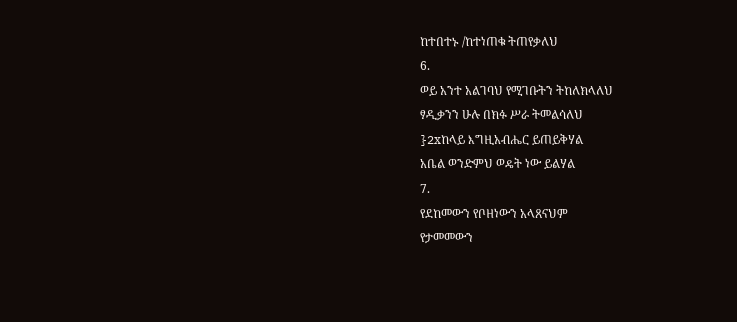ከተበተኑ /ከተነጠቁ ትጠየቃለህ
6.
ወይ አንተ አልገባህ የሚገቡትን ትከለክላለህ
ፃዲቃንን ሁሉ በክፉ ሥራ ትመልሳለህ
}2xከላይ እግዚአብሔር ይጠይቅሃል
አቤል ወንድምህ ወዴት ነው ይልሃል
7.
የደከመውን የቦዘነውን አላጸናህም
የታመመውን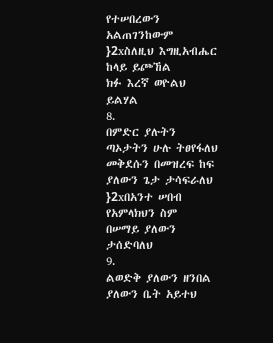የተሠበረውን አልጠገንከውም
}2xስለዚህ እግዚአብሔር ከላይ ይጮኸል
ክፉ እረኛ ወዮልህ ይልሃል
8.
በምድር ያሉትን ጣኦታትን ሁሉ ትፀየፋለህ
መቅደሱን በመዝረፍ ከፍ ያለውን ጌታ ታሳፍራለህ
}2xበአንተ ሠበብ የአምላክህን ስም
በሠማይ ያለውን ታሰድባለህ
9.
ልወድቅ ያለውን ዘንበል ያለውን ቤት አይተህ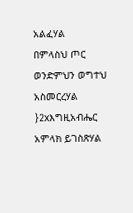አልፈሃል
በምላስህ ጦር ወንድምህን ወግተህ አስመርረሃል
}2xእግዚአብሔር አምላክ ይገስጽሃል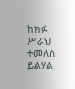ከክፉ ሥራህ ተመለስ ይልሃል